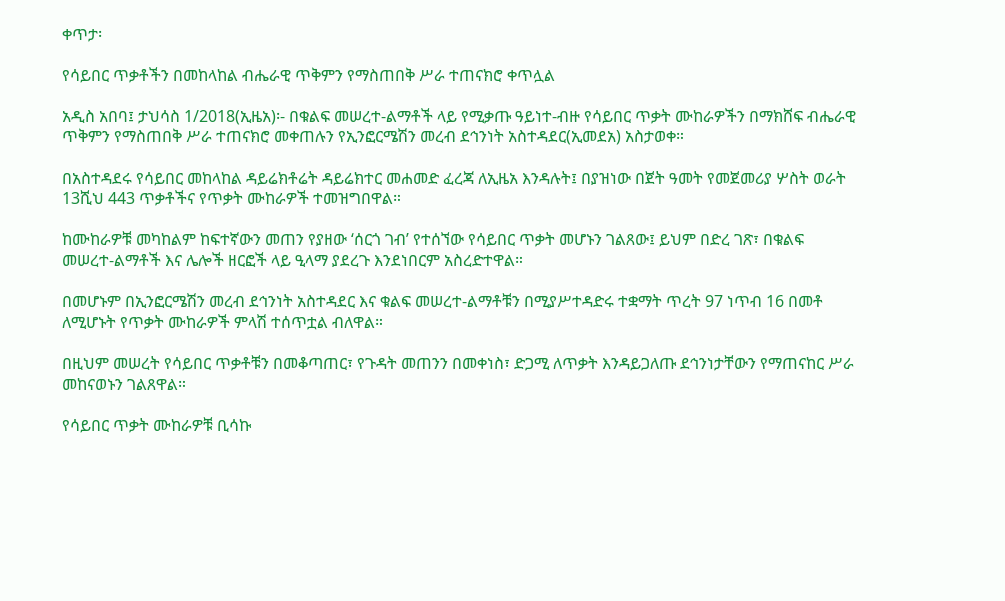ቀጥታ፡

የሳይበር ጥቃቶችን በመከላከል ብሔራዊ ጥቅምን የማስጠበቅ ሥራ ተጠናክሮ ቀጥሏል

አዲስ አበባ፤ ታህሳስ 1/2018(ኢዜአ)፡- በቁልፍ መሠረተ-ልማቶች ላይ የሚቃጡ ዓይነተ-ብዙ የሳይበር ጥቃት ሙከራዎችን በማክሸፍ ብሔራዊ ጥቅምን የማስጠበቅ ሥራ ተጠናክሮ መቀጠሉን የኢንፎርሜሽን መረብ ደኅንነት አስተዳደር(ኢመደአ) አስታወቀ።

በአስተዳደሩ የሳይበር መከላከል ዳይሬክቶሬት ዳይሬክተር መሐመድ ፈረጃ ለኢዜአ እንዳሉት፤ በያዝነው በጀት ዓመት የመጀመሪያ ሦስት ወራት 13ሺህ 443 ጥቃቶችና የጥቃት ሙከራዎች ተመዝግበዋል።

ከሙከራዎቹ መካከልም ከፍተኛውን መጠን የያዘው ‘ሰርጎ ገብ’ የተሰኘው የሳይበር ጥቃት መሆኑን ገልጸው፤ ይህም በድረ ገጽ፣ በቁልፍ መሠረተ-ልማቶች እና ሌሎች ዘርፎች ላይ ዒላማ ያደረጉ እንደነበርም አስረድተዋል።

በመሆኑም በኢንፎርሜሽን መረብ ደኅንነት አስተዳደር እና ቁልፍ መሠረተ-ልማቶቹን በሚያሥተዳድሩ ተቋማት ጥረት 97 ነጥብ 16 በመቶ ለሚሆኑት የጥቃት ሙከራዎች ምላሽ ተሰጥቷል ብለዋል።

በዚህም መሠረት የሳይበር ጥቃቶቹን በመቆጣጠር፣ የጉዳት መጠንን በመቀነስ፣ ድጋሚ ለጥቃት እንዳይጋለጡ ደኅንነታቸውን የማጠናከር ሥራ መከናወኑን ገልጸዋል።

የሳይበር ጥቃት ሙከራዎቹ ቢሳኩ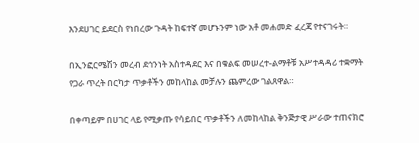እንደሀገር ይደርስ የነበረው ጉዳት ከፍተኛ መሆኑንም ነው አቶ መሐመድ ፈረጃ የተናገሩት።

በኢንፎርሜሽን መረብ ደኅንነት አስተዳደር እና በቁልፍ መሠረተ-ልማቶቹ አሥተዳዳሪ ተቋማት የጋራ ጥረት በርካታ ጥቃቶችን መከላከል መቻሉን ጨምረው ገልጸዋል።

በቀጣይም በሀገር ላይ የሚቃጡ የሳይበር ጥቃቶችን ለመከላከል ቅንጅታዊ ሥራው ተጠናክሮ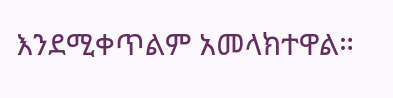እንደሚቀጥልም አመላክተዋል።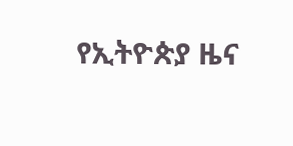የኢትዮጵያ ዜና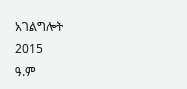አገልግሎት
2015
ዓ.ም